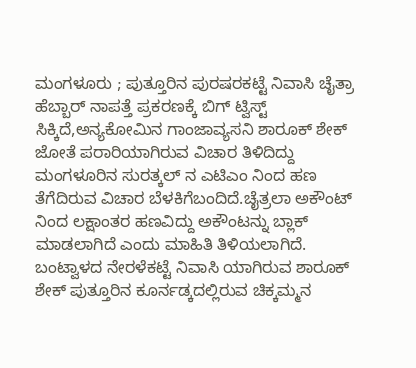ಮಂಗಳೂರು ; ಪುತ್ತೂರಿನ ಪುರಷರಕಟ್ಟೆ ನಿವಾಸಿ ಚೈತ್ರಾ ಹೆಬ್ಬಾರ್ ನಾಪತ್ತೆ ಪ್ರಕರಣಕ್ಕೆ ಬಿಗ್ ಟ್ವಿಸ್ಟ್ ಸಿಕ್ಕಿದೆ,ಅನ್ಯಕೋಮಿನ ಗಾಂಜಾವ್ಯಸನಿ ಶಾರೂಕ್ ಶೇಕ್ ಜೋತೆ ಪರಾರಿಯಾಗಿರುವ ವಿಚಾರ ತಿಳಿದಿದ್ದು ಮಂಗಳೂರಿನ ಸುರತ್ಕಲ್ ನ ಎಟಿಎಂ ನಿಂದ ಹಣ ತೆಗೆದಿರುವ ವಿಚಾರ ಬೆಳಕಿಗೆಬಂದಿದೆ.ಚೈತ್ರಲಾ ಅಕೌಂಟ್ ನಿಂದ ಲಕ್ಷಾಂತರ ಹಣವಿದ್ದು ಅಕೌಂಟನ್ನು ಬ್ಲಾಕ್ ಮಾಡಲಾಗಿದೆ ಎಂದು ಮಾಹಿತಿ ತಿಳಿಯಲಾಗಿದೆ.
ಬಂಟ್ವಾಳದ ನೇರಳೆಕಟ್ಟೆ ನಿವಾಸಿ ಯಾಗಿರುವ ಶಾರೂಕ್ ಶೇಕ್ ಪುತ್ತೂರಿನ ಕೂರ್ನಡ್ಕದಲ್ಲಿರುವ ಚಿಕ್ಕಮ್ಮನ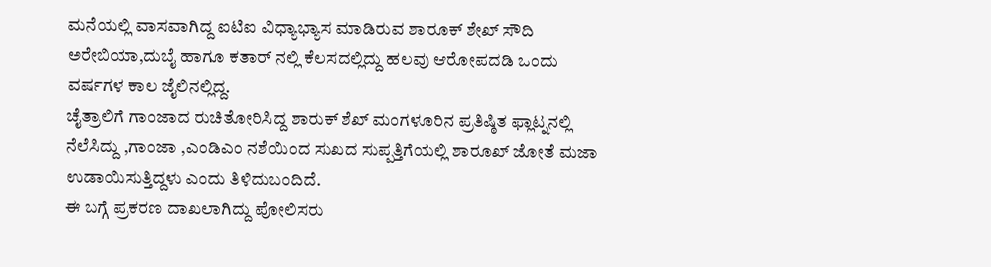ಮನೆಯಲ್ಲಿ ವಾಸವಾಗಿದ್ದ ಐಟಿಐ ವಿಧ್ಯಾಭ್ಯಾಸ ಮಾಡಿರುವ ಶಾರೂಕ್ ಶೇಖ್ ಸೌದಿ ಅರೇಬಿಯಾ,ದುಬೈ ಹಾಗೂ ಕತಾರ್ ನಲ್ಲಿ ಕೆಲಸದಲ್ಲಿದ್ದು ಹಲವು ಆರೋಪದಡಿ ಒಂದು ವರ್ಷಗಳ ಕಾಲ ಜೈಲಿನಲ್ಲಿದ್ದ.
ಚೈತ್ರಾಲಿಗೆ ಗಾಂಜಾದ ರುಚಿತೋರಿಸಿದ್ದ ಶಾರುಕ್ ಶೆಖ್ ಮಂಗಳೂರಿನ ಪ್ರತಿಷ್ಠಿತ ಫ್ಲಾಟ್ನನಲ್ಲಿ ನೆಲೆಸಿದ್ದು ,ಗಾಂಜಾ ,ಎಂಡಿಎಂ ನಶೆಯಿಂದ ಸುಖದ ಸುಪ್ಪತ್ತಿಗೆಯಲ್ಲಿ ಶಾರೂಖ್ ಜೋತೆ ಮಜಾ ಉಡಾಯಿಸುತ್ತಿದ್ದಳು ಎಂದು ತಿಳಿದುಬಂದಿದೆ.
ಈ ಬಗ್ಗೆ ಪ್ರಕರಣ ದಾಖಲಾಗಿದ್ದು ಪೋಲಿಸರು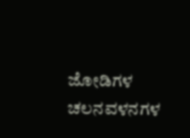ಜೋಡಿಗಳ ಚಲನವಳನಗಳ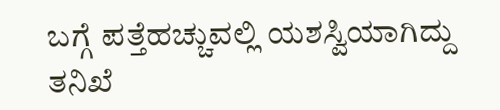ಬಗ್ಗೆ ಪತ್ತೆಹಚ್ಚುವಲ್ಲಿ ಯಶಸ್ವಿಯಾಗಿದ್ದು ತನಿಖೆ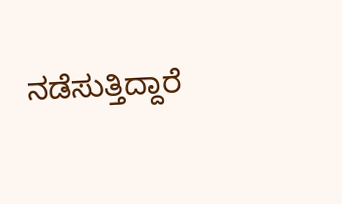ನಡೆಸುತ್ತಿದ್ದಾರೆ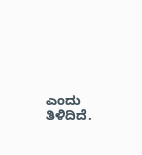ಎಂದು ತಿಳಿದಿದೆ.